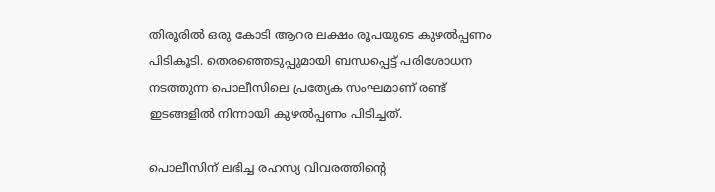തിരൂരില്‍ ഒരു കോടി ആറര ലക്ഷം രൂപയുടെ കുഴല്‍പ്പണം പിടികൂടി. തെരഞ്ഞെടുപ്പുമായി ബന്ധപ്പെട്ട് പരിശോധന നടത്തുന്ന പൊലീസിലെ പ്രത്യേക സംഘമാണ് രണ്ട് ഇടങ്ങളില്‍ നിന്നായി കുഴല്‍പ്പണം പിടിച്ചത്.

പൊലീസിന് ലഭിച്ച രഹസ്യ വിവരത്തിന്‍റെ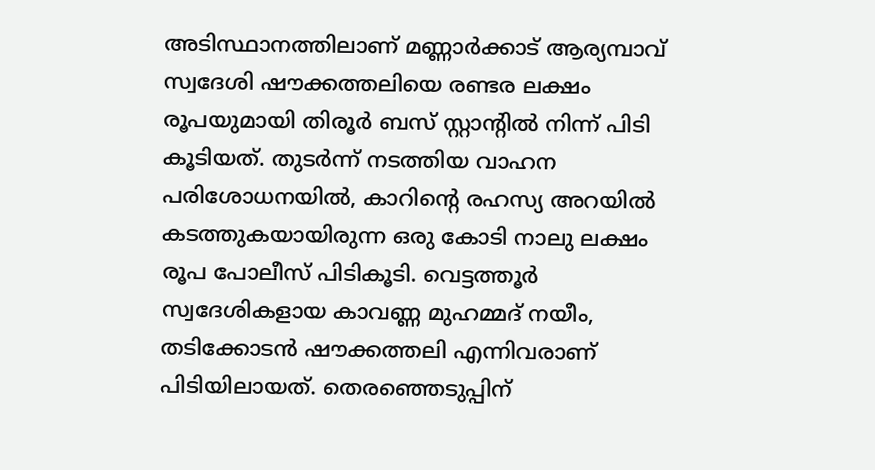അടിസ്ഥാനത്തിലാണ് മണ്ണാര്‍ക്കാട് ആര്യമ്പാവ് സ്വദേശി ഷൗക്കത്തലിയെ രണ്ടര ലക്ഷം രൂപയുമായി തിരൂര്‍ ബസ് സ്റ്റാന്‍റില്‍ നിന്ന് പിടി കൂടിയത്. തുടര്‍ന്ന് നടത്തിയ വാഹന പരിശോധനയില്‍, കാറിന്‍റെ രഹസ്യ അറയില്‍ കടത്തുകയായിരുന്ന ഒരു കോടി നാലു ലക്ഷം രൂപ പോലീസ് പിടികൂടി. വെട്ടത്തൂര്‍ സ്വദേശികളായ കാവണ്ണ മുഹമ്മദ് നയീം, തടിക്കോടന്‍ ഷൗക്കത്തലി എന്നിവരാണ് പിടിയിലായത്. തെരഞ്ഞെടുപ്പിന്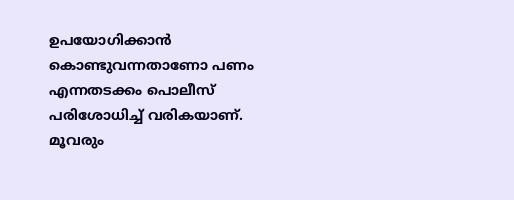ഉപയോഗിക്കാന്‍ കൊണ്ടുവന്നതാണോ പണം എന്നതടക്കം പൊലീസ് പരിശോധിച്ച് വരികയാണ്. മൂവരും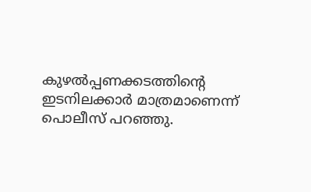കുഴല്‍പ്പണക്കടത്തിന്‍റെ ഇടനിലക്കാര്‍ മാത്രമാണെന്ന് പൊലീസ് പറഞ്ഞു.